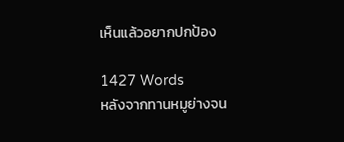เห็นแล้วอยากปกป้อง

1427 Words
หลังจากทานหมูย่างจน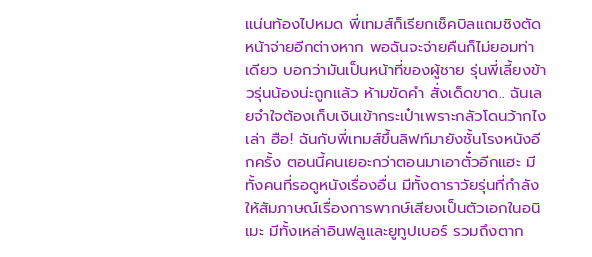แน่นท้องไปหมด พี่เทมส์ก็เรียกเช็คบิลแถมชิงตัดหน้าจ่ายอีกต่างหาก พอฉันจะจ่ายคืนก็ไม่ยอมท่าเดียว บอกว่ามันเป็นหน้าที่ของผู้ชาย รุ่นพี่เลี้ยงข้าวรุ่นน้องน่ะถูกแล้ว ห้ามขัดคำ สั่งเด็ดขาด.. ฉันเลยจำใจต้องเก็บเงินเข้ากระเป๋าเพราะกลัวโดนว้ากไงเล่า ฮือ! ฉันกับพี่เทมส์ขึ้นลิฟท์มายังชั้นโรงหนังอีกครั้ง ตอนนี้คนเยอะกว่าตอนมาเอาตั๋วอีกแฮะ มีทั้งคนที่รอดูหนังเรื่องอื่น มีทั้งดาราวัยรุ่นที่กำลังให้สัมภาษณ์เรื่องการพากษ์เสียงเป็นตัวเอกในอนิเมะ มีทั้งเหล่าอินฟลูและยูทูปเบอร์ รวมถึงตาก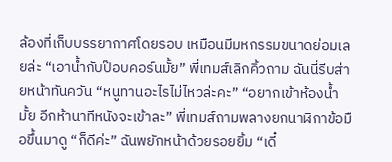ล้องที่เก็บบรรยากาศโดยรอบ เหมือนมีมหกรรมขนาดย่อมเลยล่ะ “เอาน้ำกับป๊อบคอร์นมั้ย” พี่เทมส์เลิกคิ้วถาม ฉันนี่รีบส่ายหน้าทันควัน “หนูทานอะไรไม่ไหวล่ะคะ” “อยากเข้าห้องน้ำมั้ย อีกห้านาทีหนังจะเข้าละ” พี่เทมส์ถามพลางยกนาฬิกาข้อมือขึ้นมาดู “ก็ดีค่ะ” ฉันพยักหน้าด้วยรอยยิ้ม “เดี๋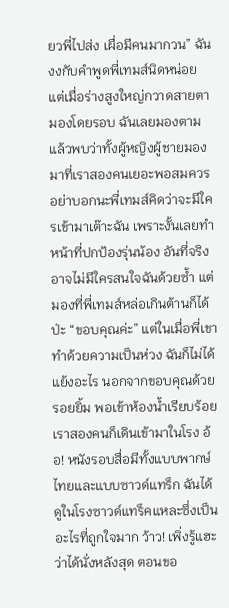ยวพี่ไปส่ง เผื่อมีคนมากวน” ฉันงงกับคำพูดพี่เทมส์นิดหน่อย แต่เมื่อร่างสูงใหญ่กวาดสายตามองโดยรอบ ฉันเลยมองตามแล้วพบว่าทั้งผู้หญิงผู้ชายมองมาที่เราสองคนเยอะพอสมควร อย่าบอกนะพี่เทมส์คิดว่าจะมีใครเข้ามาเต๊าะฉัน เพราะงั้นเลยทำหน้าที่ปกป้องรุ่นน้อง อันที่จริงอาจไม่มีใครสนใจฉันด้วยซ้ำ แต่มองที่พี่เทมส์หล่อเกินต้านก็ได้ป่ะ “ขอบคุณค่ะ” แต่ในเมื่อพี่เขาทำด้วยความเป็นห่วง ฉันก็ไม่ได้แย้งอะไร นอกจากขอบคุณด้วยรอยยิ้ม พอเข้าห้องน้ำเรียบร้อย เราสองคนก็เดินเข้ามาในโรง อ้อ! หนังรอบสื่อมีทั้งแบบพากษ์ไทยและแบบซาวด์แทร็ก ฉันได้ดูในโรงซาวด์แทร็คแหละซึ่งเป็นอะไรที่ถูกใจมาก ว้าว! เพิ่งรู้แฮะว่าได้นั่งหลังสุด ตอนขอ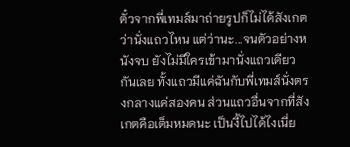ตั๋วจากพี่เทมส์มาถ่ายรูปก็ไม่ได้สังเกตว่านั่งแถวไหน แต่ว่านะ...จนตัวอย่างหนังจบ ยังไม่มีใครเข้ามานั่งแถวเดียวกันเลย ทั้งแถวมีแค่ฉันกับพี่เทมส์นั่งตรงกลางแค่สองคน ส่วนแถวอื่นจากที่สังเกตคือเต็มหมดนะ เป็นงี้ไปได้ไงเนี่ย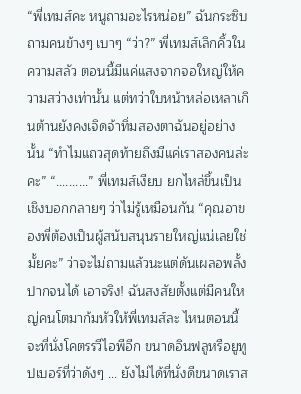“พี่เทมส์คะ หนูถามอะไรหน่อย” ฉันกระซิบถามคนข้างๆ เบาๆ “ว่า?” พี่เทมส์เลิกคิ้วในความสลัว ตอนนี้มีแค่แสงจากจอใหญ่ให้ความสว่างเท่านั้น แต่ทว่าใบหน้าหล่อเหลาเกินต้านยังคงเจิดจ้าทิ่มสองตาฉันอยู่อย่างนั้น “ทำไมแถวสุดท้ายถึงมีแค่เราสองคนล่ะคะ” “..........” พี่เทมส์เงียบ ยกไหล่ขึ้นเป็นเชิงบอกกลายๆ ว่าไม่รู้เหมือนกัน “คุณอาของพี่ต้องเป็นผู้สนับสนุนรายใหญ่แน่เลยใช่มั้ยคะ” ว่าจะไม่ถามแล้วนะแต่ดันเผลอพลั้งปากจนได้ เอาจริง! ฉันสงสัยตั้งแต่มีคนใหญ่คนโตมาก้มหัวให้พี่เทมส์ละ ไหนตอนนี้จะที่นั่งโคตรรวีไอพีอีก ขนาดอินฟลูหรือยูทูปเบอร์ที่ว่าดังๆ ... ยังไม่ได้ที่นั่งดีขนาดเราส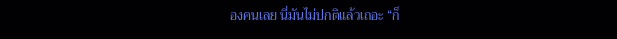องคนเลย นี่มันไม่ปกติแล้วเถอะ “ก็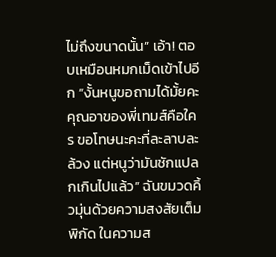ไม่ถึงขนาดนั้น” เอ้า! ตอบเหมือนหมกเม็ดเข้าไปอีก “งั้นหนูขอถามได้มั้ยคะ คุณอาของพี่เทมส์คือใคร ขอโทษนะคะที่ละลาบละล้วง แต่หนูว่ามันชักแปลกเกินไปแล้ว” ฉันขมวดคิ้วมุ่นด้วยความสงสัยเต็มพิกัด ในความส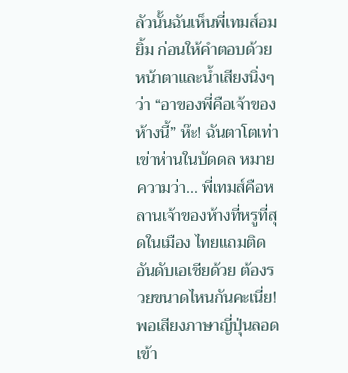ลัวนั้นฉันเห็นพี่เทมส์อมยิ้ม ก่อนให้คำตอบด้วยหน้าตาและน้ำเสียงนิ่งๆ ว่า “อาของพี่คือเจ้าของห้างนี้” ห๊ะ! ฉันตาโตเท่าเข่าห่านในบัดดล หมายความว่า... พี่เทมส์คือหลานเจ้าของห้างที่หรูที่สุดในเมือง ไทยแถมติดอันดับเอเชียด้วย ต้องรวยขนาดไหนกันคะเนี่ย! พอเสียงภาษาญี่ปุ่นลอดเข้า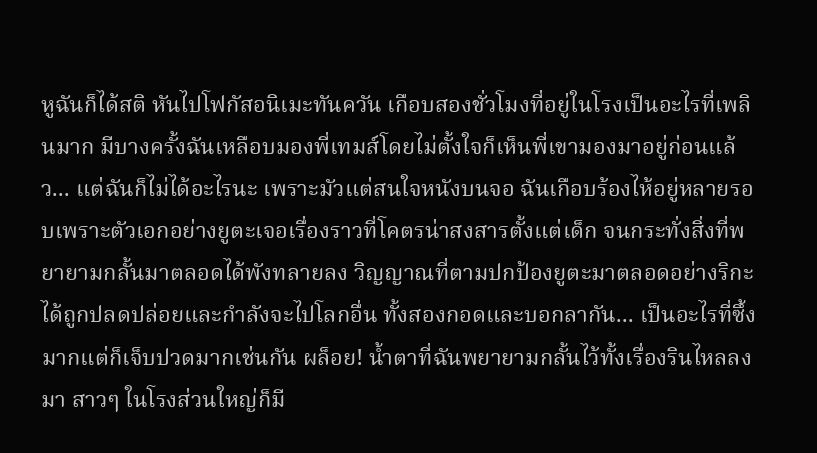หูฉันก็ได้สติ หันไปโฟกัสอนิเมะทันควัน เกือบสองชั่วโมงที่อยู่ในโรงเป็นอะไรที่เพลินมาก มีบางครั้งฉันเหลือบมองพี่เทมส์โดยไม่ตั้งใจก็เห็นพี่เขามองมาอยู่ก่อนแล้ว... แต่ฉันก็ไม่ได้อะไรนะ เพราะมัวแต่สนใจหนังบนจอ ฉันเกือบร้องไห้อยู่หลายรอบเพราะตัวเอกอย่างยูตะเจอเรื่องราวที่โคตรน่าสงสารตั้งแต่เด็ก จนกระทั่งสิ่งที่พยายามกลั้นมาตลอดได้พังทลายลง วิญญาณที่ตามปกป้องยูตะมาตลอดอย่างริกะได้ถูกปลดปล่อยและกำลังจะไปโลกอื่น ทั้งสองกอดและบอกลากัน... เป็นอะไรที่ซึ้งมากแต่ก็เจ็บปวดมากเช่นกัน ผล็อย! น้ำตาที่ฉันพยายามกลั้นไว้ทั้งเรื่องรินไหลลงมา สาวๆ ในโรงส่วนใหญ่ก็มี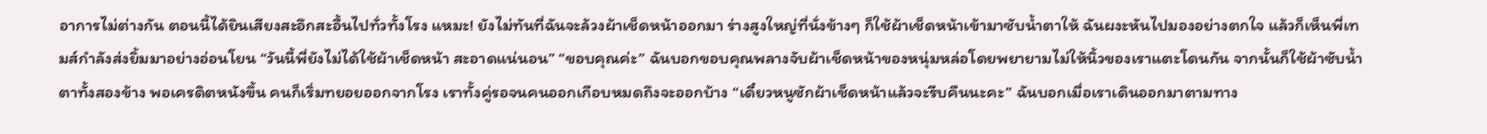อาการไม่ต่างกัน ตอนนี้ได้ยินเสียงสะอึกสะอื้นไปทั่วทั้งโรง แหมะ! ยังไม่ทันที่ฉันจะล้วงผ้าเช็ดหน้าออกมา ร่างสูงใหญ่ที่นั่งข้างๆ ก็ใช้ผ้าเช็ดหน้าเข้ามาซับน้ำตาให้ ฉันผงะหันไปมองอย่างตกใจ แล้วก็เห็นพี่เทมส์กำลังส่งยิ้มมาอย่างอ่อนโยน “วันนี้พี่ยังไม่ได้ใช้ผ้าเช็ดหน้า สะอาดแน่นอน” “ขอบคุณค่ะ” ฉันบอกขอบคุณพลางจับผ้าเช็ดหน้าของหนุ่มหล่อโดยพยายามไม่ให้นิ้วของเราแตะโดนกัน จากนั้นก็ใช้ผ้าซับน้ำตาทั้งสองข้าง พอเครดิตหนังขึ้น คนก็เริ่มทยอยออกจากโรง เราทั้งคู่รอจนคนออกเกือบหมดถึงจะออกบ้าง “เดี๋ยวหนูซักผ้าเช็ดหน้าแล้วจะรีบคืนนะคะ” ฉันบอกเมื่อเราเดินออกมาตามทาง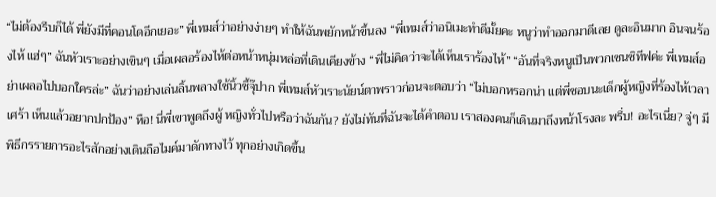“ไม่ต้องรีบก็ได้ พี่ยังมีที่คอนโดอีกเยอะ” พี่เทมส์ว่าอย่างง่ายๆ ทำให้ฉันพยักหน้าขึ้นลง “พี่เทมส์ว่าอนิเมะทำดีมั้ยคะ หนูว่าทำออกมาดีเลย ดูละอินมาก อินจนร้องไห้ แฮ่ๆ” ฉันหัวเราะอย่างเขินๆ เมื่อเผลอร้องไห้ต่อหน้าหนุ่มหล่อที่เดินเคียงข้าง “พี่ไม่คิดว่าจะได้เห็นเราร้องไห้” “อันที่จริงหนูเป็นพวกเซนซิทีฟค่ะ พี่เทมส์อย่าเผลอไปบอกใครล่ะ” ฉันว่าอย่างเล่นลิ้นพลางใช้นิ้วชี้จุ๊ปาก พี่เทมส์หัวเราะนัยน์ตาพราวก่อนจะตอบว่า “ไม่บอกหรอกน่า แต่พี่ชอบนะเด็กผู้หญิงที่ร้องไห้เวลาเศร้า เห็นแล้วอยากปกป้อง” หือ! นี่พี่เขาพูดถึงผู้ หญิงทั่วไปหรือว่าฉันกัน? ยังไม่ทันที่ฉันจะได้คำตอบ เราสองคนก็เดินมาถึงหน้าโรงละ พรึ่บ! อะไรเนี่ย? จู่ๆ มีพิธีกรรายการอะไรสักอย่างเดินถือไมค์มาดักทางไว้ ทุกอย่างเกิดขึ้น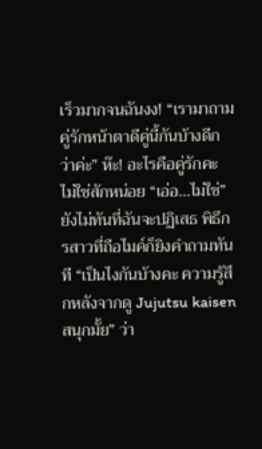เร็วมากจนฉันงง! “เรามาถามคู่รักหน้าตาดีคู่นี้กันบ้างดีกว่าค่ะ” ห๊ะ! อะไรคือคู่รักคะ ไม่ใช่สักหน่อย “เอ่อ...ไม่ใช่” ยังไม่ทันที่ฉันจะปฏิเสธ พิธีกรสาวที่ถือไมค์ก็ยิงคำถามทันที “เป็นไงกันบ้างคะ ความรู้สึกหลังจากดู Jujutsu kaisen สนุกมั้ย” ว่า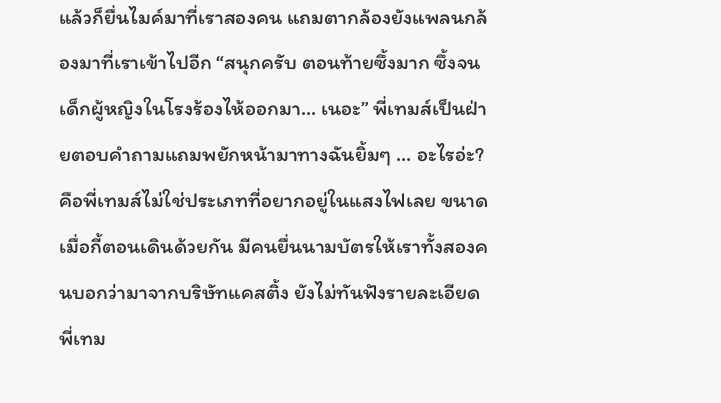แล้วก็ยื่นไมค์มาที่เราสองคน แถมตากล้องยังแพลนกล้องมาที่เราเข้าไปอีก “สนุกครับ ตอนท้ายซึ้งมาก ซึ้งจนเด็กผู้หญิงในโรงร้องไห้ออกมา... เนอะ” พี่เทมส์เป็นฝ่ายตอบคำถามแถมพยักหน้ามาทางฉันยิ้มๆ ... อะไรอ่ะ? คือพี่เทมส์ไม่ใช่ประเภทที่อยากอยู่ในแสงไฟเลย ขนาดเมื่อกี้ตอนเดินด้วยกัน มีคนยื่นนามบัตรให้เราทั้งสองคนบอกว่ามาจากบริษัทแคสติ้ง ยังไม่ทันฟังรายละเอียดพี่เทม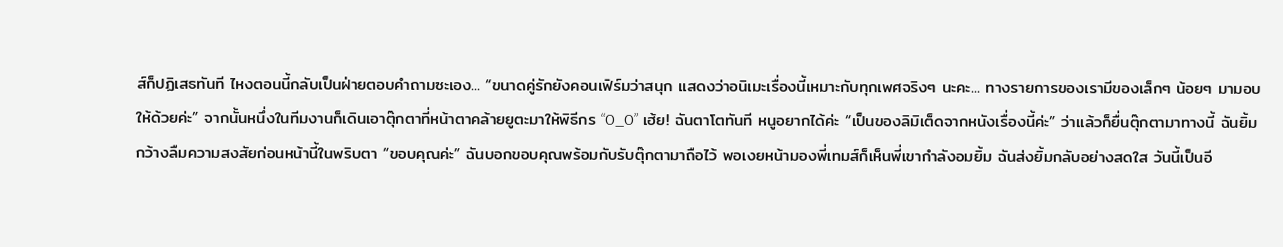ส์ก็ปฏิเสธทันที ไหงตอนนี้กลับเป็นฝ่ายตอบคำถามซะเอง... “ขนาดคู่รักยังคอนเฟิร์มว่าสนุก แสดงว่าอนิเมะเรื่องนี้เหมาะกับทุกเพศจริงๆ นะคะ... ทางรายการของเรามีของเล็กๆ น้อยๆ มามอบให้ด้วยค่ะ” จากนั้นหนึ่งในทีมงานก็เดินเอาตุ๊กตาที่หน้าตาคล้ายยูตะมาให้พิธีกร “O_O” เฮ้ย! ฉันตาโตทันที หนูอยากได้ค่ะ “เป็นของลิมิเต็ดจากหนังเรื่องนี้ค่ะ” ว่าแล้วก็ยื่นตุ๊กตามาทางนี้ ฉันยิ้มกว้างลืมความสงสัยก่อนหน้านี้ในพริบตา “ขอบคุณค่ะ” ฉันบอกขอบคุณพร้อมกับรับตุ๊กตามาถือไว้ พอเงยหน้ามองพี่เทมส์ก็เห็นพี่เขากำลังอมยิ้ม ฉันส่งยิ้มกลับอย่างสดใส วันนี้เป็นอี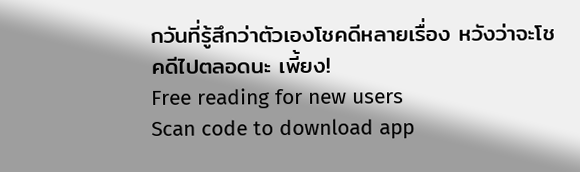กวันที่รู้สึกว่าตัวเองโชคดีหลายเรื่อง หวังว่าจะโชคดีไปตลอดนะ เพี้ยง!
Free reading for new users
Scan code to download app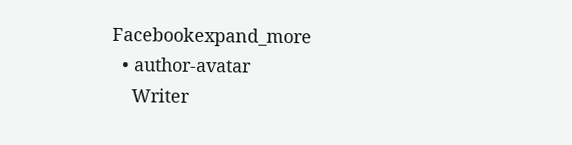Facebookexpand_more
  • author-avatar
    Writer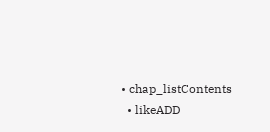• chap_listContents
  • likeADD